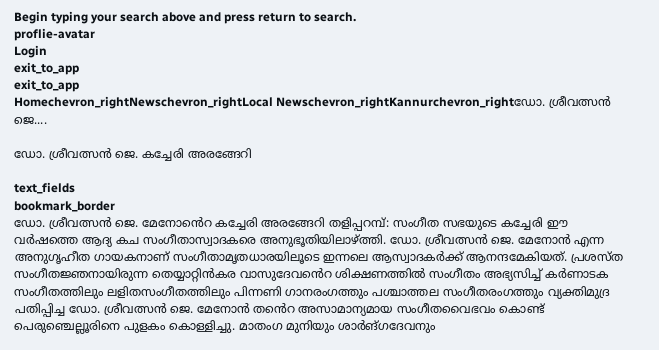Begin typing your search above and press return to search.
proflie-avatar
Login
exit_to_app
exit_to_app
Homechevron_rightNewschevron_rightLocal Newschevron_rightKannurchevron_rightഡോ. ശ്രീവത്സൻ ജെ....

ഡോ. ശ്രീവത്സൻ ജെ. കച്ചേരി അരങ്ങേറി

text_fields
bookmark_border
ഡോ. ശ്രീവത്സൻ ജെ. മേനോൻെറ കച്ചേരി അരങ്ങേറി തളിപ്പറമ്പ്: സംഗീത സഭയുടെ കച്ചേരി ഈ വർഷത്തെ ആദ്യ കച സംഗീതാസ്വാദകരെ അനുഭൂതിയിലാഴ്ത്തി. ഡോ. ശ്രീവത്സൻ ജെ. മേനോൻ എന്ന അനുഗൃഹീത ഗായകനാണ് സംഗീതാമൃതധാരയിലൂടെ ഇന്നലെ ആസ്വാദകർക്ക് ആനന്ദമേകിയത്. പ്രശസ്ത സംഗീതജ്ഞനായിരുന്ന തെയ്യാറ്റിൻകര വാസുദേവൻെറ ശിക്ഷണത്തിൽ സംഗീതം അഭ്യസിച്ച് കർണാടക സംഗീതത്തിലും ലളിതസംഗീതത്തിലും പിന്നണി ഗാനരംഗത്തും പശ്ചാത്തല സംഗീതരംഗത്തും വ്യക്തിമുദ്ര പതിപ്പിച്ച ഡോ. ശ്രീവത്സൻ ജെ. മേനോൻ തൻെറ അസാമാന്യമായ സംഗീതവൈഭവം കൊണ്ട് പെരുഞ്ചെല്ലൂരിനെ പുളകം കൊള്ളിച്ചു. മാതംഗ മുനിയും ശാർങ്ഗദേവനും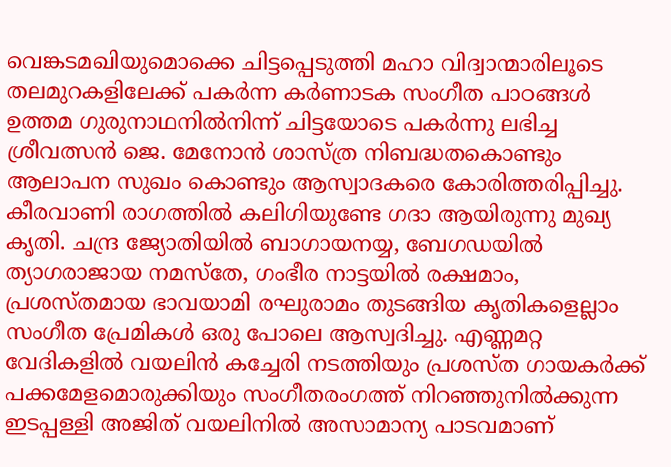വെങ്കടമഖിയുമൊക്കെ ചിട്ടപ്പെടുത്തി മഹാ വിദ്വാന്മാരിലൂടെ തലമുറകളിലേക്ക് പകർന്ന കർണാടക സംഗീത പാഠങ്ങൾ ഉത്തമ ഗുരുനാഥനിൽനിന്ന് ചിട്ടയോടെ പകർന്നു ലഭിച്ച ശ്രീവത്സൻ ജെ. മേനോൻ ശാസ്ത്ര നിബദ്ധതകൊണ്ടും ആലാപന സുഖം കൊണ്ടും ആസ്വാദകരെ കോരിത്തരിപ്പിച്ചു. കീരവാണി രാഗത്തിൽ കലിഗിയുണ്ടേ ഗദാ ആയിരുന്നു മുഖ്യ കൃതി. ചന്ദ്ര ജ്യോതിയിൽ ബാഗായനയ്യ, ബേഗഡയിൽ ത്യാഗരാജായ നമസ്തേ, ഗംഭീര നാട്ടയിൽ രക്ഷമാം, പ്രശസ്തമായ ഭാവയാമി രഘുരാമം തുടങ്ങിയ കൃതികളെല്ലാം സംഗീത പ്രേമികൾ ഒരു പോലെ ആസ്വദിച്ചു. എണ്ണമറ്റ വേദികളിൽ വയലിൻ കച്ചേരി നടത്തിയും പ്രശസ്ത ഗായകർക്ക് പക്കമേളമൊരുക്കിയും സംഗീതരംഗത്ത് നിറഞ്ഞുനിൽക്കുന്ന ഇടപ്പള്ളി അജിത് വയലിനിൽ അസാമാന്യ പാടവമാണ്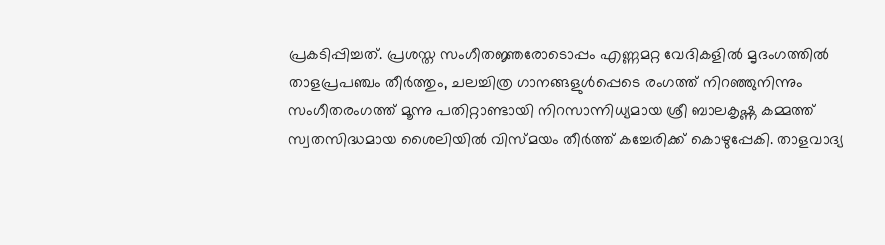പ്രകടിപ്പിച്ചത്. പ്രശസ്ത സംഗീതജ്ഞരോടൊപ്പം എണ്ണമറ്റ വേദികളിൽ മൃദംഗത്തിൽ താളപ്രപഞ്ചം തീർത്തും, ചലച്ചിത്ര ഗാനങ്ങളുൾപ്പെടെ രംഗത്ത് നിറഞ്ഞുനിന്നും സംഗീതരംഗത്ത് മൂന്നു പതിറ്റാണ്ടായി നിറസാന്നിധ്യമായ ശ്രീ ബാലകൃഷ്ണ കമ്മത്ത് സ്വതസിദ്ധമായ ശൈലിയിൽ വിസ്മയം തീർത്ത് കച്ചേരിക്ക് കൊഴുപ്പേകി. താളവാദ്യ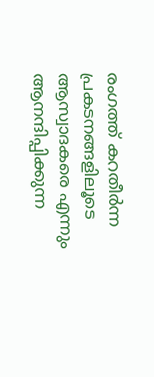രംഗത്ത് കറതീർന്ന പ്രകടനങ്ങളിലൂടെ ആസ്വാദകരെ എന്നും ആനന്ദിപ്പിക്കുന്ന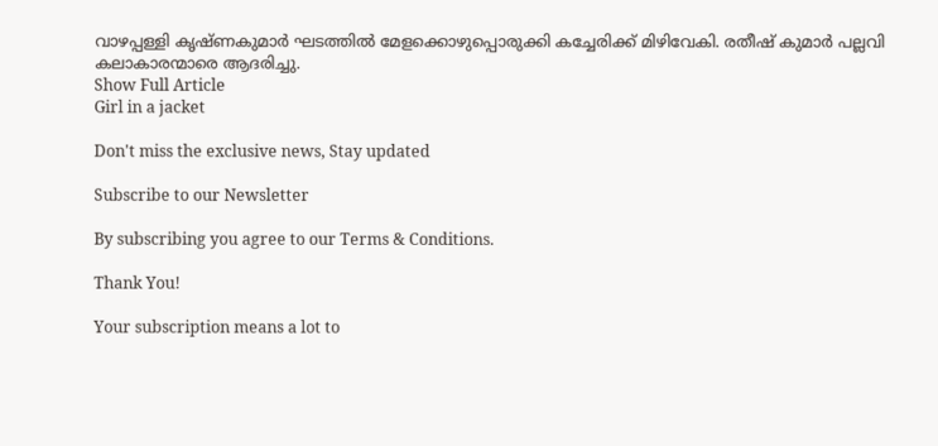വാഴപ്പള്ളി കൃഷ്ണകുമാർ ഘടത്തിൽ മേളക്കൊഴുപ്പൊരുക്കി കച്ചേരിക്ക് മിഴിവേകി. രതീഷ് കുമാർ പല്ലവി കലാകാരന്മാരെ ആദരിച്ചു.
Show Full Article
Girl in a jacket

Don't miss the exclusive news, Stay updated

Subscribe to our Newsletter

By subscribing you agree to our Terms & Conditions.

Thank You!

Your subscription means a lot to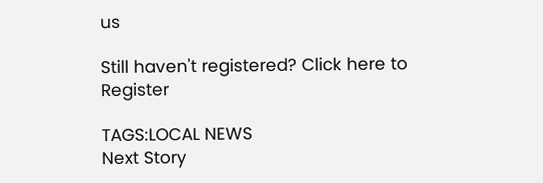us

Still haven't registered? Click here to Register

TAGS:LOCAL NEWS
Next Story